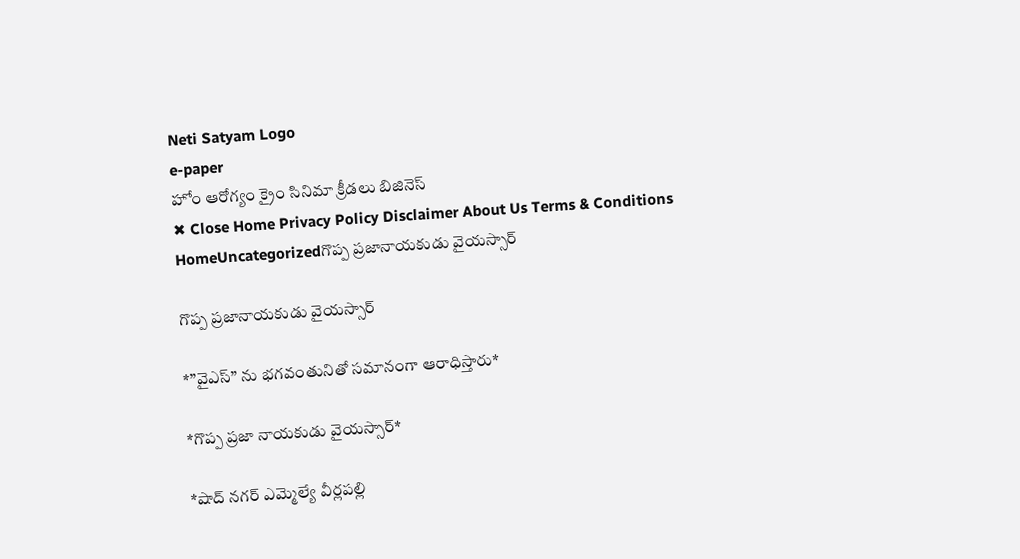Neti Satyam Logo
e-paper
హోం ఆరోగ్యం క్రైం సినిమా క్రీడలు బిజినెస్
✖ Close Home Privacy Policy Disclaimer About Us Terms & Conditions
HomeUncategorizedగొప్ప ప్రజానాయకుడు వైయస్సార్

గొప్ప ప్రజానాయకుడు వైయస్సార్

*”వైఎస్” ను భగవంతునితో సమానంగా ఆరాధిస్తారు*

*గొప్ప ప్రజా నాయకుడు వైయస్సార్*

*షాద్ నగర్ ఎమ్మెల్యే వీర్లపల్లి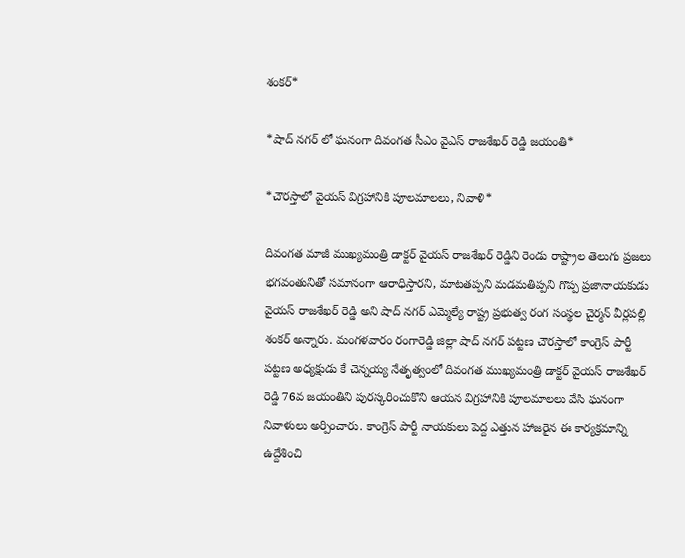శంకర్*

*షాద్ నగర్ లో ఘనంగా దివంగత సీఎం వైఎస్ రాజశేఖర్ రెడ్డి జయంతి*

*చౌరస్తాలో వైయస్ విగ్రహానికి పూలమాలలు, నివాళి*

దివంగత మాజీ ముఖ్యమంత్రి డాక్టర్ వైయస్ రాజశేఖర్ రెడ్డిని రెండు రాష్ట్రాల తెలుగు ప్రజలు
భగవంతునితో సమానంగా ఆరాధిస్తారని, మాటతప్పని మడమతిప్పని గొప్ప ప్రజానాయకుడు వైయస్ రాజశేఖర్ రెడ్డి అని షాద్ నగర్ ఎమ్మెల్యే రాష్ట్ర ప్రభుత్వ రంగ సంస్థల చైర్మన్ వీర్లపల్లి శంకర్ అన్నారు. మంగళవారం రంగారెడ్డి జిల్లా షాద్ నగర్ పట్టణ చౌరస్తాలో కాంగ్రెస్ పార్టీ పట్టణ అధ్యక్షుడు కే చెన్నయ్య నేతృత్వంలో దివంగత ముఖ్యమంత్రి డాక్టర్ వైయస్ రాజశేఖర్ రెడ్డి 76వ జయంతిని పురస్కరించుకొని ఆయన విగ్రహానికి పూలమాలలు వేసి ఘనంగా నివాళులు అర్పించారు. కాంగ్రెస్ పార్టీ నాయకులు పెద్ద ఎత్తున హాజరైన ఈ కార్యక్రమాన్ని ఉద్దేశించి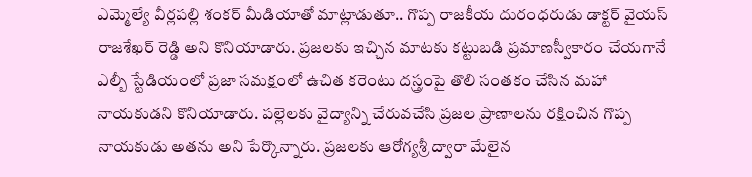ఎమ్మెల్యే వీర్లపల్లి శంకర్ మీడియాతో మాట్లాడుతూ.. గొప్ప రాజకీయ దురంధరుడు డాక్టర్ వైయస్ రాజశేఖర్ రెడ్డి అని కొనియాడారు. ప్రజలకు ఇచ్చిన మాటకు కట్టుబడి ప్రమాణస్వీకారం చేయగానే ఎల్బీ స్టేడియంలో ప్రజా సమక్షంలో ఉచిత కరెంటు దస్త్రంపై తొలి సంతకం చేసిన మహా నాయకుడని కొనియాడారు. పల్లెలకు వైద్యాన్ని చేరువచేసి ప్రజల ప్రాణాలను రక్షించిన గొప్ప నాయకుడు అతను అని పేర్కొన్నారు. ప్రజలకు ఆరోగ్యశ్రీ ద్వారా మేలైన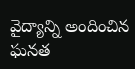వైద్యాన్ని అందించిన ఘనత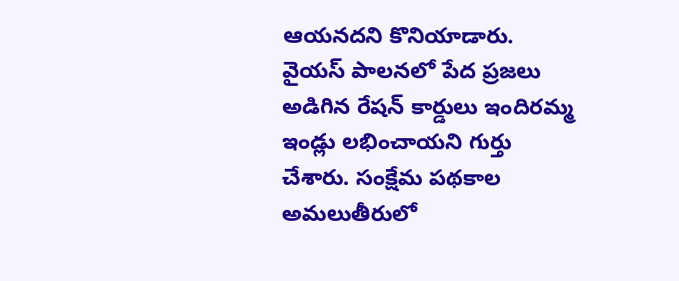ఆయనదని కొనియాడారు. వైయస్ పాలనలో పేద ప్రజలు అడిగిన రేషన్ కార్డులు ఇందిరమ్మ ఇండ్లు లభించాయని గుర్తు చేశారు. సంక్షేమ పథకాల అమలుతీరులో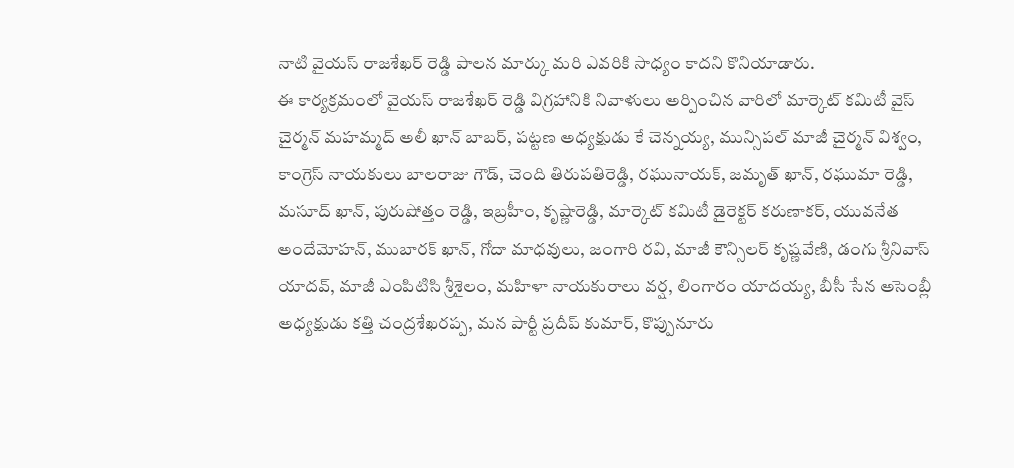నాటి వైయస్ రాజశేఖర్ రెడ్డి పాలన మార్కు మరి ఎవరికి సాధ్యం కాదని కొనియాడారు.
ఈ కార్యక్రమంలో వైయస్ రాజశేఖర్ రెడ్డి విగ్రహానికి నివాళులు అర్పించిన వారిలో మార్కెట్ కమిటీ వైస్ చైర్మన్ మహమ్మద్ అలీ ఖాన్ బాబర్, పట్టణ అధ్యక్షుడు కే చెన్నయ్య, మున్సిపల్ మాజీ చైర్మన్ విశ్వం, కాంగ్రెస్ నాయకులు బాలరాజు గౌడ్, చెంది తిరుపతిరెడ్డి, రఘునాయక్, జమృత్ ఖాన్, రఘుమా రెడ్డి, మసూద్ ఖాన్, పురుషోత్తం రెడ్డి, ఇబ్రహీం, కృష్ణారెడ్డి, మార్కెట్ కమిటీ డైరెక్టర్ కరుణాకర్, యువనేత అందేమోహన్, ముబారక్ ఖాన్, గోదా మాధవులు, జంగారి రవి, మాజీ కౌన్సిలర్ కృష్ణవేణి, డంగు శ్రీనివాస్ యాదవ్, మాజీ ఎంపిటిసి శ్రీశైలం, మహిళా నాయకురాలు వర్ష, లింగారం యాదయ్య, బీసీ సేన అసెంబ్లీ అధ్యక్షుడు కత్తి చంద్రశేఖరప్ప, మన పార్టీ ప్రదీప్ కుమార్, కొప్పునూరు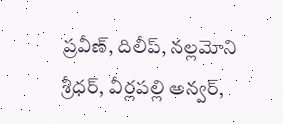ప్రవీణ్, దిలీప్, నల్లమోని శ్రీధర్, వీర్లపల్లి అన్వర్,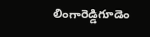లింగారెడ్డిగూడెం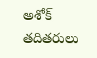అశోక్ తదితరులు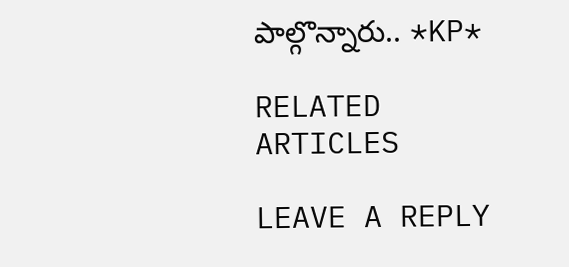పాల్గొన్నారు.. *KP*

RELATED ARTICLES

LEAVE A REPLY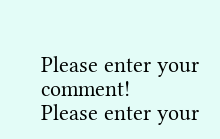Please enter your comment!
Please enter your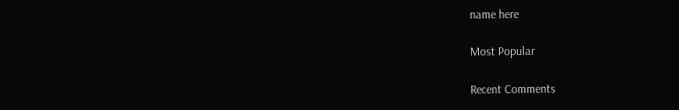name here

Most Popular

Recent Comments